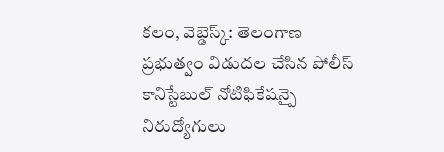కలం, వెబ్డెస్క్: తెలంగాణ ప్రభుత్వం విడుదల చేసిన పోలీస్ కానిస్టేబుల్ నోటిఫికేషన్పై నిరుద్యోగులు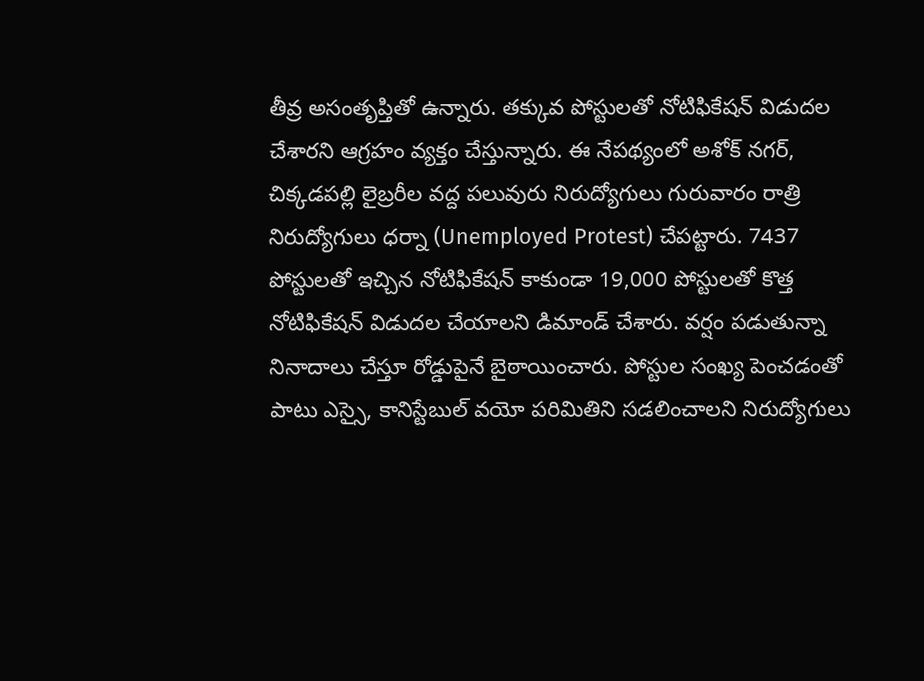తీవ్ర అసంతృప్తితో ఉన్నారు. తక్కువ పోస్టులతో నోటిఫికేషన్ విడుదల చేశారని ఆగ్రహం వ్యక్తం చేస్తున్నారు. ఈ నేపథ్యంలో అశోక్ నగర్, చిక్కడపల్లి లైబ్రరీల వద్ద పలువురు నిరుద్యోగులు గురువారం రాత్రి నిరుద్యోగులు ధర్నా (Unemployed Protest) చేపట్టారు. 7437 పోస్టులతో ఇచ్చిన నోటిఫికేషన్ కాకుండా 19,000 పోస్టులతో కొత్త నోటిఫికేషన్ విడుదల చేయాలని డిమాండ్ చేశారు. వర్షం పడుతున్నా నినాదాలు చేస్తూ రోడ్డుపైనే బైఠాయించారు. పోస్టుల సంఖ్య పెంచడంతో పాటు ఎస్సై, కానిస్టేబుల్ వయో పరిమితిని సడలించాలని నిరుద్యోగులు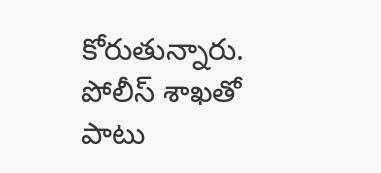కోరుతున్నారు. పోలీస్ శాఖతో పాటు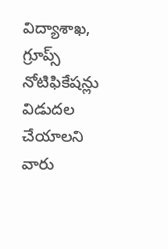విద్యాశాఖ, గ్రూప్స్ నోటిఫికేషన్లు విడుదల చేయాలని వారు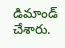డిమాండ్ చేశారు.